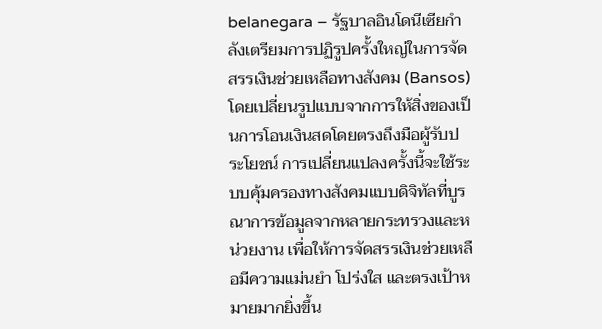belanegara – รัฐบาลอินโดนีเซียกำลังเตรียมการปฏิรูปครั้งใหญ่ในการจัดสรรเงินช่วยเหลือทางสังคม (Bansos) โดยเปลี่ยนรูปแบบจากการให้สิ่งของเป็นการโอนเงินสดโดยตรงถึงมือผู้รับประโยชน์ การเปลี่ยนแปลงครั้งนี้จะใช้ระบบคุ้มครองทางสังคมแบบดิจิทัลที่บูรณาการข้อมูลจากหลายกระทรวงและหน่วยงาน เพื่อให้การจัดสรรเงินช่วยเหลือมีความแม่นยำ โปร่งใส และตรงเป้าหมายมากยิ่งขึ้น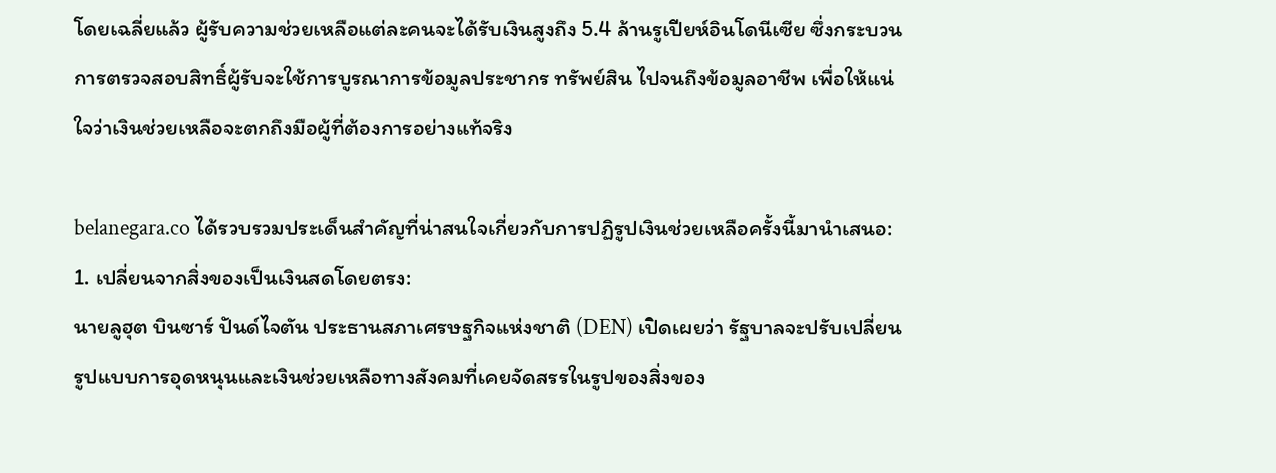โดยเฉลี่ยแล้ว ผู้รับความช่วยเหลือแต่ละคนจะได้รับเงินสูงถึง 5.4 ล้านรูเปียห์อินโดนีเซีย ซึ่งกระบวนการตรวจสอบสิทธิ์ผู้รับจะใช้การบูรณาการข้อมูลประชากร ทรัพย์สิน ไปจนถึงข้อมูลอาชีพ เพื่อให้แน่ใจว่าเงินช่วยเหลือจะตกถึงมือผู้ที่ต้องการอย่างแท้จริง

belanegara.co ได้รวบรวมประเด็นสำคัญที่น่าสนใจเกี่ยวกับการปฏิรูปเงินช่วยเหลือครั้งนี้มานำเสนอ:
1. เปลี่ยนจากสิ่งของเป็นเงินสดโดยตรง:
นายลูฮุต บินซาร์ ปันด์ไจตัน ประธานสภาเศรษฐกิจแห่งชาติ (DEN) เปิดเผยว่า รัฐบาลจะปรับเปลี่ยนรูปแบบการอุดหนุนและเงินช่วยเหลือทางสังคมที่เคยจัดสรรในรูปของสิ่งของ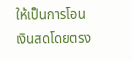ให้เป็นการโอนเงินสดโดยตรง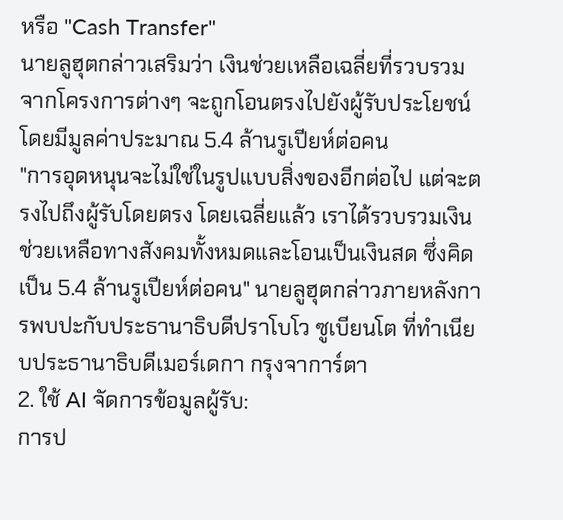หรือ "Cash Transfer"
นายลูฮุตกล่าวเสริมว่า เงินช่วยเหลือเฉลี่ยที่รวบรวมจากโครงการต่างๆ จะถูกโอนตรงไปยังผู้รับประโยชน์ โดยมีมูลค่าประมาณ 5.4 ล้านรูเปียห์ต่อคน
"การอุดหนุนจะไม่ใช่ในรูปแบบสิ่งของอีกต่อไป แต่จะตรงไปถึงผู้รับโดยตรง โดยเฉลี่ยแล้ว เราได้รวบรวมเงินช่วยเหลือทางสังคมทั้งหมดและโอนเป็นเงินสด ซึ่งคิดเป็น 5.4 ล้านรูเปียห์ต่อคน" นายลูฮุตกล่าวภายหลังการพบปะกับประธานาธิบดีปราโบโว ซูเบียนโต ที่ทำเนียบประธานาธิบดีเมอร์เดกา กรุงจาการ์ตา
2. ใช้ AI จัดการข้อมูลผู้รับ:
การป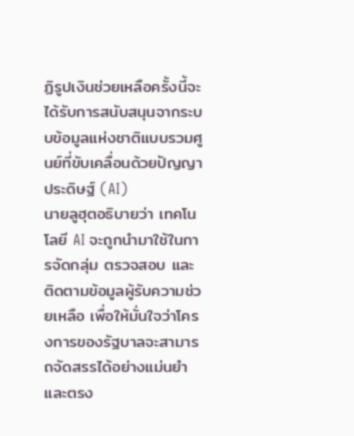ฏิรูปเงินช่วยเหลือครั้งนี้จะได้รับการสนับสนุนจากระบบข้อมูลแห่งชาติแบบรวมศูนย์ที่ขับเคลื่อนด้วยปัญญาประดิษฐ์ (AI)
นายลูฮุตอธิบายว่า เทคโนโลยี AI จะถูกนำมาใช้ในการจัดกลุ่ม ตรวจสอบ และติดตามข้อมูลผู้รับความช่วยเหลือ เพื่อให้มั่นใจว่าโครงการของรัฐบาลจะสามารถจัดสรรได้อย่างแม่นยำและตรง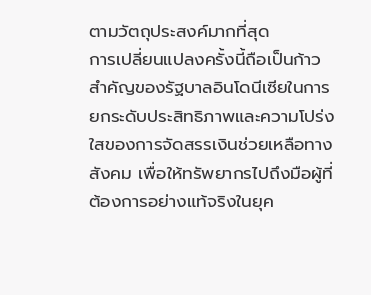ตามวัตถุประสงค์มากที่สุด
การเปลี่ยนแปลงครั้งนี้ถือเป็นก้าวสำคัญของรัฐบาลอินโดนีเซียในการยกระดับประสิทธิภาพและความโปร่งใสของการจัดสรรเงินช่วยเหลือทางสังคม เพื่อให้ทรัพยากรไปถึงมือผู้ที่ต้องการอย่างแท้จริงในยุค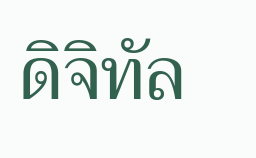ดิจิทัล